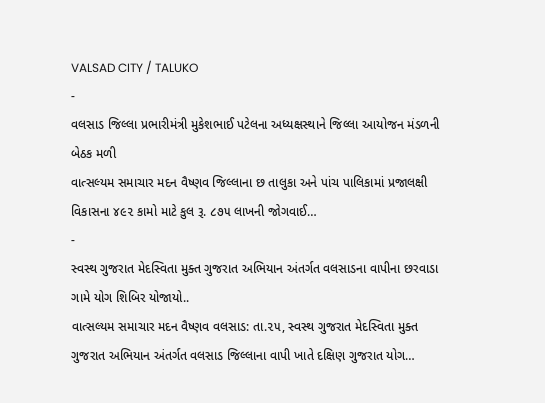VALSAD CITY / TALUKO
-
વલસાડ જિલ્લા પ્રભારીમંત્રી મુકેશભાઈ પટેલના અધ્યક્ષસ્થાને જિલ્લા આયોજન મંડળની બેઠક મળી
વાત્સલ્યમ સમાચાર મદન વૈષ્ણવ જિલ્લાના છ તાલુકા અને પાંચ પાલિકામાં પ્રજાલક્ષી વિકાસના ૪૯૨ કામો માટે કુલ રૂ. ૮૭૫ લાખની જોગવાઈ…
-
સ્વસ્થ ગુજરાત મેદસ્વિતા મુક્ત ગુજરાત અભિયાન અંતર્ગત વલસાડના વાપીના છરવાડા ગામે યોગ શિબિર યોજાયો..
વાત્સલ્યમ સમાચાર મદન વૈષ્ણવ વલસાડ: તા.૨૫, સ્વસ્થ ગુજરાત મેદસ્વિતા મુક્ત ગુજરાત અભિયાન અંતર્ગત વલસાડ જિલ્લાના વાપી ખાતે દક્ષિણ ગુજરાત યોગ…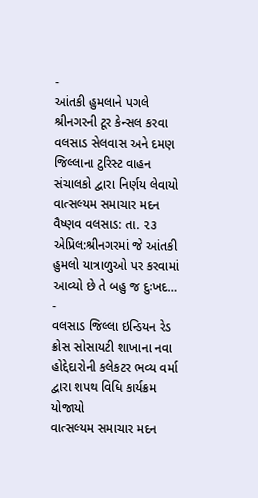-
આંતકી હુમલાને પગલે શ્રીનગરની ટૂર કેન્સલ કરવા વલસાડ સેલવાસ અને દમણ જિલ્લાના ટુરિસ્ટ વાહન સંચાલકો દ્વારા નિર્ણય લેવાયો
વાત્સલ્યમ સમાચાર મદન વૈષ્ણવ વલસાડ: તા. ૨૩ એપ્રિલ:શ્રીનગરમાં જે આંતકી હુમલો યાત્રાળુઓ પર કરવામાં આવ્યો છે તે બહુ જ દુઃખદ…
-
વલસાડ જિલ્લા ઇન્ડિયન રેડ ક્રોસ સોસાયટી શાખાના નવા હોદ્દેદારોની કલેકટર ભવ્ય વર્મા દ્વારા શપથ વિધિ કાર્યક્રમ યોજાયો
વાત્સલ્યમ સમાચાર મદન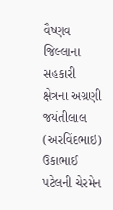વૈષ્ણવ જિલ્લાના સહકારી ક્ષેત્રના અગ્રણી જયંતીલાલ (અરવિંદભાઇ) ઉકાભાઈ પટેલની ચેરમેન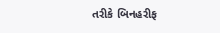તરીકે બિનહરીફ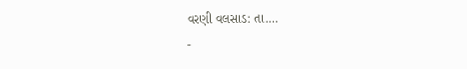વરણી વલસાડ: તા.…
-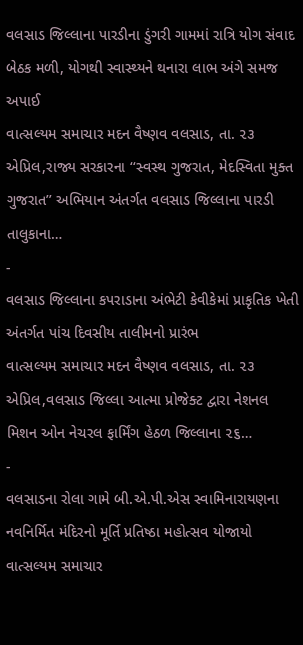વલસાડ જિલ્લાના પારડીના ડુંગરી ગામમાં રાત્રિ યોગ સંવાદ બેઠક મળી, યોગથી સ્વાસ્થ્યને થનારા લાભ અંગે સમજ અપાઈ
વાત્સલ્યમ સમાચાર મદન વૈષ્ણવ વલસાડ, તા. ૨૩ એપ્રિલ,રાજ્ય સરકારના ‘‘સ્વસ્થ ગુજરાત, મેદસ્વિતા મુક્ત ગુજરાત’’ અભિયાન અંતર્ગત વલસાડ જિલ્લાના પારડી તાલુકાના…
-
વલસાડ જિલ્લાના કપરાડાના અંભેટી કેવીકેમાં પ્રાકૃતિક ખેતી અંતર્ગત પાંચ દિવસીય તાલીમનો પ્રારંભ
વાત્સલ્યમ સમાચાર મદન વૈષ્ણવ વલસાડ, તા. ૨૩ એપ્રિલ,વલસાડ જિલ્લા આત્મા પ્રોજેક્ટ દ્વારા નેશનલ મિશન ઓન નેચરલ ફાર્મિંગ હેઠળ જિલ્લાના ૨૬…
-
વલસાડના રોલા ગામે બી.એ.પી.એસ સ્વામિનારાયણના નવનિર્મિત મંદિરનો મૂર્તિ પ્રતિષ્ઠા મહોત્સવ યોજાયો
વાત્સલ્યમ સમાચાર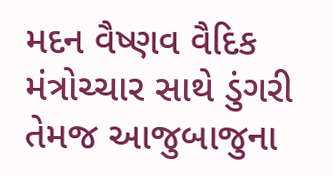મદન વૈષ્ણવ વૈદિક મંત્રોચ્ચાર સાથે ડુંગરી તેમજ આજુબાજુના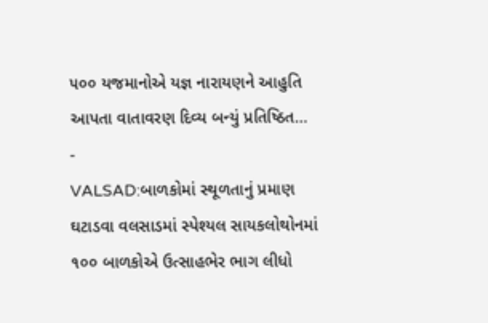૫૦૦ યજમાનોએ યજ્ઞ નારાયણને આહુતિ આપતા વાતાવરણ દિવ્ય બન્યું પ્રતિષ્ઠિત…
-
VALSAD:બાળકોમાં સ્થૂળતાનું પ્રમાણ ઘટાડવા વલસાડમાં સ્પેશ્યલ સાયકલોથોનમાં ૧૦૦ બાળકોએ ઉત્સાહભેર ભાગ લીધો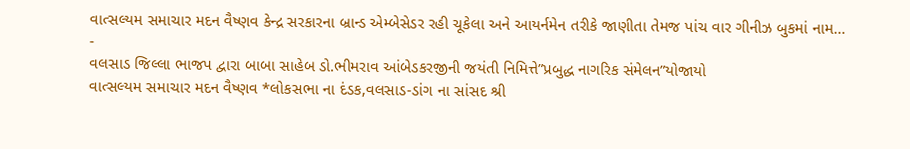વાત્સલ્યમ સમાચાર મદન વૈષ્ણવ કેન્દ્ર સરકારના બ્રાન્ડ એમ્બેસેડર રહી ચૂકેલા અને આયર્નમેન તરીકે જાણીતા તેમજ પાંચ વાર ગીનીઝ બુકમાં નામ…
-
વલસાડ જિલ્લા ભાજપ દ્વારા બાબા સાહેબ ડો.ભીમરાવ આંબેડકરજીની જયંતી નિમિત્તે”પ્રબુદ્ધ નાગરિક સંમેલન”યોજાયો
વાત્સલ્યમ સમાચાર મદન વૈષ્ણવ *લોકસભા ના દંડક,વલસાડ-ડાંગ ના સાંસદ શ્રી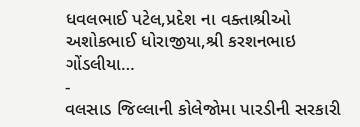ધવલભાઈ પટેલ,પ્રદેશ ના વક્તાશ્રીઓ અશોકભાઈ ધોરાજીયા,શ્રી કરશનભાઇ ગોંડલીયા…
-
વલસાડ જિલ્લાની કોલેજોમા પારડીની સરકારી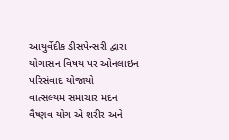આયુર્વેદીક ડીસપેન્સરી દ્વારા યોગાસન વિષય પર ઓનલાઇન પરિસંવાદ યોજાયો
વાત્સલ્યમ સમાચાર મદન વૈષ્ણવ યોગ એ શરીર અને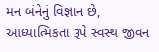મન બંનેનું વિજ્ઞાન છે, આધ્યાત્મિકતા રૂપે સ્વસ્થ જીવન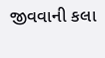જીવવાની કલા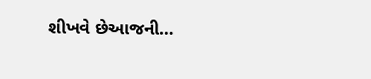શીખવે છેઆજની…